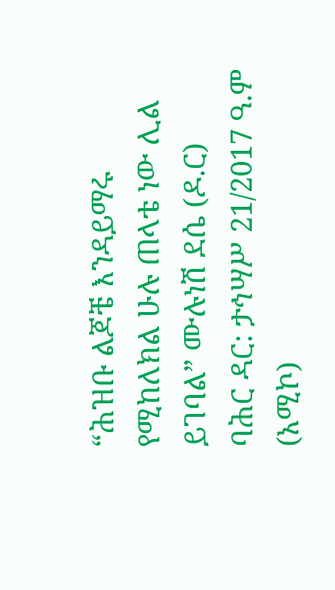“ሕዝቡ ልጆቼ እንዳይማሩ የሚከለክል ሁሉ ጠላቴ ነው ሊል ይገባል” ሙሉነሽ ደሴ (ዶ.ር)
ባሕር ዳር: ታኅሣሥ 21/2017 ዓ.ም (አሚኮ)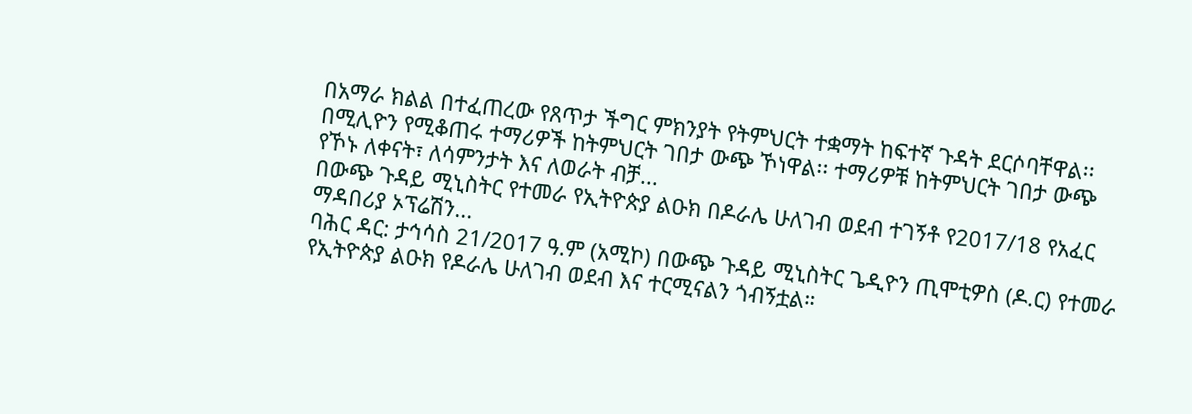በአማራ ክልል በተፈጠረው የጸጥታ ችግር ምክንያት የትምህርት ተቋማት ከፍተኛ ጉዳት ደርሶባቸዋል፡፡ በሚሊዮን የሚቆጠሩ ተማሪዎች ከትምህርት ገበታ ውጭ ኾነዋል፡፡ ተማሪዎቹ ከትምህርት ገበታ ውጭ የኾኑ ለቀናት፣ ለሳምንታት እና ለወራት ብቻ...
በውጭ ጉዳይ ሚኒስትር የተመራ የኢትዮጵያ ልዑክ በዶራሌ ሁለገብ ወደብ ተገኝቶ የ2017/18 የአፈር ማዳበሪያ ኦፕሬሽን...
ባሕር ዳር: ታኅሳስ 21/2017 ዓ.ም (አሚኮ) በውጭ ጉዳይ ሚኒስትር ጌዲዮን ጢሞቲዎስ (ዶ.ር) የተመራ የኢትዮጵያ ልዑክ የዶራሌ ሁለገብ ወደብ እና ተርሚናልን ጎብኝቷል።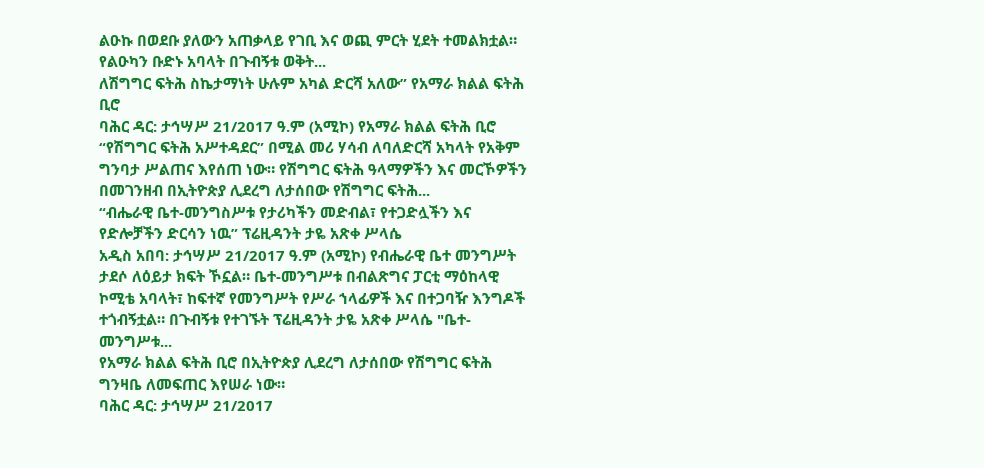ልዑኩ በወደቡ ያለውን አጠቃላይ የገቢ እና ወጪ ምርት ሂደት ተመልክቷል።
የልዑካን ቡድኑ አባላት በጉብኝቱ ወቅት...
ለሽግግር ፍትሕ ስኬታማነት ሁሉም አካል ድርሻ አለው” የአማራ ክልል ፍትሕ ቢሮ
ባሕር ዳር: ታኅሣሥ 21/2017 ዓ.ም (አሚኮ) የአማራ ክልል ፍትሕ ቢሮ “የሽግግር ፍትሕ አሥተዳደር” በሚል መሪ ሃሳብ ለባለድርሻ አካላት የአቅም ግንባታ ሥልጠና እየሰጠ ነው። የሽግግር ፍትሕ ዓላማዎችን እና መርኾዎችን በመገንዘብ በኢትዮጵያ ሊደረግ ለታሰበው የሽግግር ፍትሕ...
“ብሔራዊ ቤተ-መንግስሥቱ የታሪካችን መድብል፣ የተጋድሏችን እና የድሎቻችን ድርሳን ነዉ” ፕሬዚዳንት ታዬ አጽቀ ሥላሴ
አዲስ አበባ: ታኅሣሥ 21/2017 ዓ.ም (አሚኮ) የብሔራዊ ቤተ መንግሥት ታደሶ ለዕይታ ክፍት ኾኗል። ቤተ-መንግሥቱ በብልጽግና ፓርቲ ማዕከላዊ ኮሚቴ አባላት፣ ከፍተኛ የመንግሥት የሥራ ኀላፊዎች እና በተጋባዥ እንግዶች ተጎብኝቷል። በጉብኝቱ የተገኙት ፕሬዚዳንት ታዬ አጽቀ ሥላሴ "ቤተ-መንግሥቱ...
የአማራ ክልል ፍትሕ ቢሮ በኢትዮጵያ ሊደረግ ለታሰበው የሽግግር ፍትሕ ግንዛቤ ለመፍጠር እየሠራ ነው።
ባሕር ዳር: ታኅሣሥ 21/2017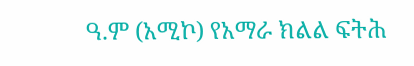ዓ.ም (አሚኮ) የአማራ ክልል ፍትሕ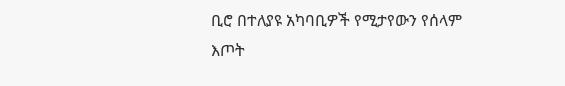ቢሮ በተለያዩ አካባቢዎች የሚታየውን የሰላም እጦት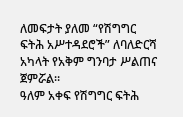ለመፍታት ያለመ “የሽግግር ፍትሕ አሥተዳደሮች” ለባለድርሻ አካላት የአቅም ግንባታ ሥልጠና ጀምሯል።
ዓለም አቀፍ የሽግግር ፍትሕ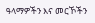ዓላማዎችን እና መርኾችን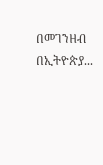በመገንዘብ በኢትዮጵያ...